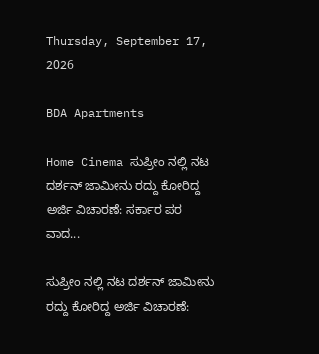Thursday, September 17, 2026

BDA Apartments

Home Cinema ಸುಪ್ರೀಂ ನಲ್ಲಿ ನಟ ದರ್ಶನ್ ಜಾಮೀನು ರದ್ದು ಕೋರಿದ್ದ ಅರ್ಜಿ ವಿಚಾರಣೆ: ಸರ್ಕಾರ ಪರ ವಾದ...

ಸುಪ್ರೀಂ ನಲ್ಲಿ ನಟ ದರ್ಶನ್ ಜಾಮೀನು ರದ್ದು ಕೋರಿದ್ದ ಅರ್ಜಿ ವಿಚಾರಣೆ: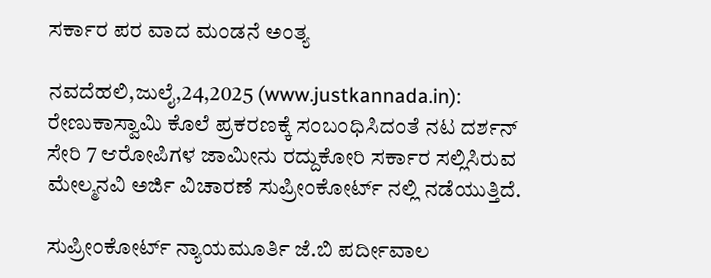ಸರ್ಕಾರ ಪರ ವಾದ ಮಂಡನೆ ಅಂತ್ಯ

ನವದೆಹಲಿ,ಜುಲೈ,24,2025 (www.justkannada.in): ರೇಣುಕಾಸ್ವಾಮಿ ಕೊಲೆ ಪ್ರಕರಣಕ್ಕೆ ಸಂಬಂಧಿಸಿದಂತೆ ನಟ ದರ್ಶನ್ ಸೇರಿ 7 ಆರೋಪಿಗಳ ಜಾಮೀನು ರದ್ದುಕೋರಿ ಸರ್ಕಾರ ಸಲ್ಲಿಸಿರುವ ಮೇಲ್ಮನವಿ ಅರ್ಜಿ ವಿಚಾರಣೆ ಸುಪ್ರೀಂಕೋರ್ಟ್ ನಲ್ಲಿ ನಡೆಯುತ್ತಿದೆ.

ಸುಪ್ರೀಂಕೋರ್ಟ್ ನ್ಯಾಯಮೂರ್ತಿ ಜೆ.ಬಿ ಪರ್ದೀವಾಲ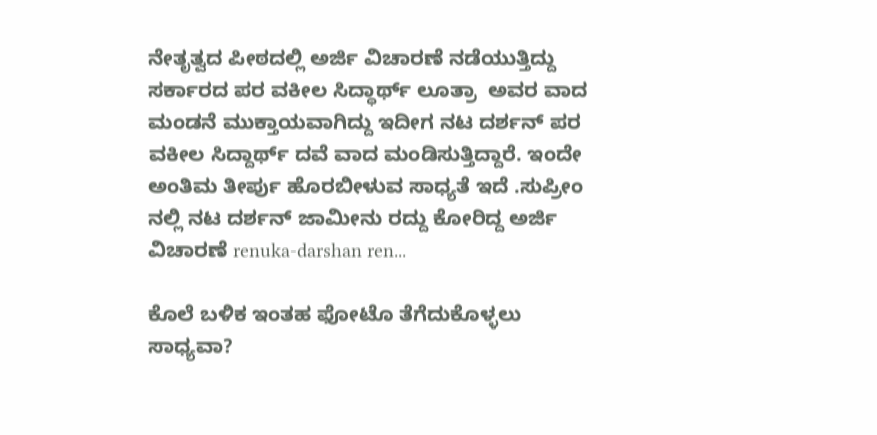ನೇತೃತ್ವದ ಪೀಠದಲ್ಲಿ ಅರ್ಜಿ ವಿಚಾರಣೆ ನಡೆಯುತ್ತಿದ್ದು ಸರ್ಕಾರದ ಪರ ವಕೀಲ ಸಿದ್ಧಾರ್ಥ್ ಲೂತ್ರಾ  ಅವರ ವಾದ ಮಂಡನೆ ಮುಕ್ತಾಯವಾಗಿದ್ದು ಇದೀಗ ನಟ ದರ್ಶನ್ ಪರ ವಕೀಲ ಸಿದ್ದಾರ್ಥ್ ದವೆ ವಾದ ಮಂಡಿಸುತ್ತಿದ್ದಾರೆ. ಇಂದೇ ಅಂತಿಮ ತೀರ್ಪು ಹೊರಬೀಳುವ ಸಾಧ್ಯತೆ ಇದೆ .ಸುಪ್ರೀಂ ನಲ್ಲಿ ನಟ ದರ್ಶನ್ ಜಾಮೀನು ರದ್ದು ಕೋರಿದ್ದ ಅರ್ಜಿ ವಿಚಾರಣೆ renuka-darshan ren...

ಕೊಲೆ ಬಳಿಕ ಇಂತಹ ಫೋಟೊ ತೆಗೆದುಕೊಳ್ಳಲು ಸಾಧ್ಯವಾ?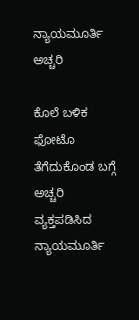ನ್ಯಾಯಮೂರ್ತಿ ಅಚ್ಚರಿ

ಕೊಲೆ ಬಳಿಕ ಫೋಟೊ ತೆಗೆದುಕೊಂಡ ಬಗ್ಗೆ ಅಚ್ಚರಿ ವ್ಯಕ್ತಪಡಿಸಿದ  ನ್ಯಾಯಮೂರ್ತಿ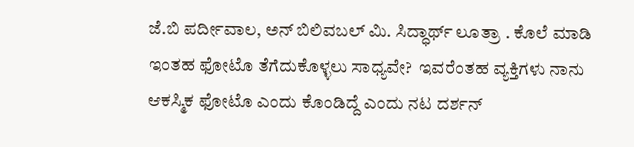ಜೆ.ಬಿ ಪರ್ದೀವಾಲ, ಅನ್ ಬಿಲಿವಬಲ್ ಮಿ. ಸಿದ್ಧಾರ್ಥ್ ಲೂತ್ರಾ . ಕೊಲೆ ಮಾಡಿ ಇಂತಹ ಫೋಟೊ ತೆಗೆದುಕೊಳ್ಳಲು ಸಾಧ್ಯವೇ?  ಇವರೆಂತಹ ವ್ಯಕ್ತಿಗಳು ನಾನು ಆಕಸ್ಮಿಕ ಫೋಟೊ ಎಂದು ಕೊಂಡಿದ್ದೆ ಎಂದು ನಟ ದರ್ಶನ್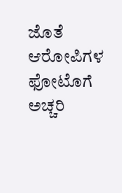ಜೊತೆ ಆರೋಪಿಗಳ ಫೋಟೊಗೆ ಅಚ್ಚರಿ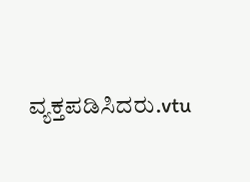ವ್ಯಕ್ತಪಡಿಸಿದರು.vtu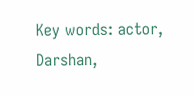Key words: actor, Darshan,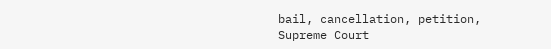bail, cancellation, petition, Supreme Court